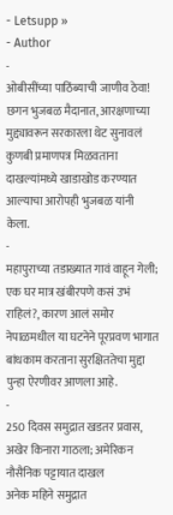- Letsupp »
- Author
-
ओबीसींच्या पाठिंब्याची जाणीव ठेवा! छगन भुजबळ मैदानात, आरक्षणाच्या मुद्द्यावरून सरकारला थेट सुनावलं
कुणबी प्रमाणपत्र मिळवताना दाखल्यांमध्ये खाडाखोड करण्यात आल्याचा आरोपही भुजबळ यांनी केला.
-
महापुराच्या तडाख्यात गावं वाहून गेली; एक घर मात्र खंबीरपणे कसं उभं राहिलं?, कारण आलं समोर
नेपाळमधील या घटनेने पूरप्रवण भागात बांधकाम करताना सुरक्षिततेचा मुद्दा पुन्हा ऐरणीवर आणला आहे.
-
250 दिवस समुद्रात खडतर प्रवास, अखेर किनारा गाठला; अमेरिकन नौसैनिक पट्टायात दाखल
अनेक महिने समुद्रात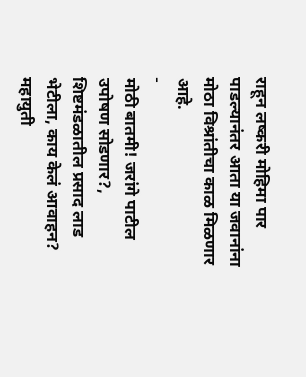राहून लष्करी मोहिमा पार पाडल्यानंतर आता या जवानांना मोठा विश्रांतीचा काळ मिळणार आहे.
-
मोठी बातमी! जरांगे पाटील उपोषण सोडणार?, शिष्टमंडळातील प्रसाद लाड भेटीला, काय केलं आवाहन?
महायुती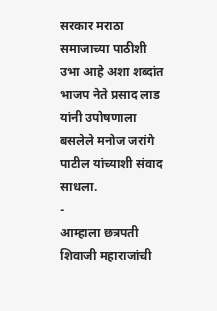सरकार मराठा समाजाच्या पाठीशी उभा आहे अशा शब्दांत भाजप नेते प्रसाद लाड यांनी उपोषणाला बसलेले मनोज जरांगे पाटील यांच्याशी संवाद साधला.
-
आम्हाला छत्रपती शिवाजी महाराजांची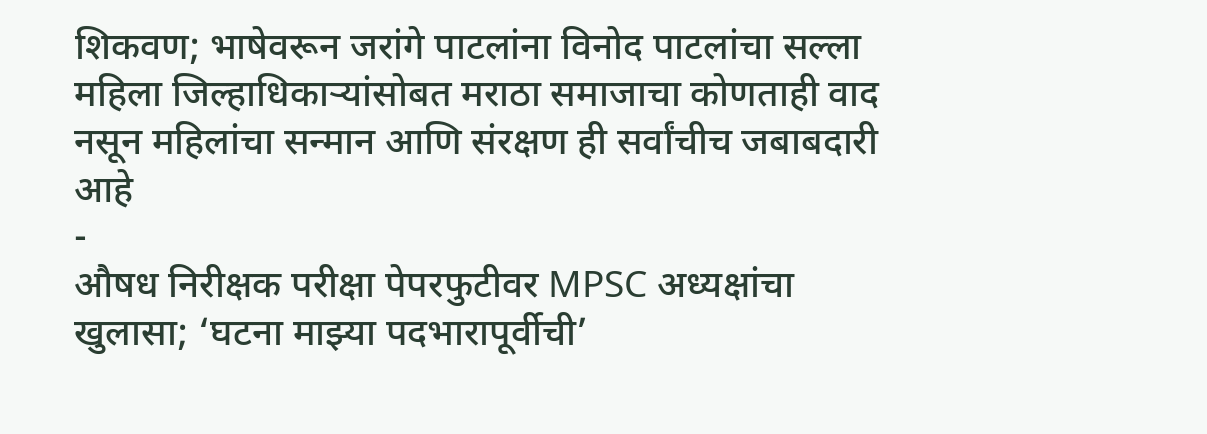शिकवण; भाषेवरून जरांगे पाटलांना विनोद पाटलांचा सल्ला
महिला जिल्हाधिकाऱ्यांसोबत मराठा समाजाचा कोणताही वाद नसून महिलांचा सन्मान आणि संरक्षण ही सर्वांचीच जबाबदारी आहे
-
औषध निरीक्षक परीक्षा पेपरफुटीवर MPSC अध्यक्षांचा खुलासा; ‘घटना माझ्या पदभारापूर्वीची’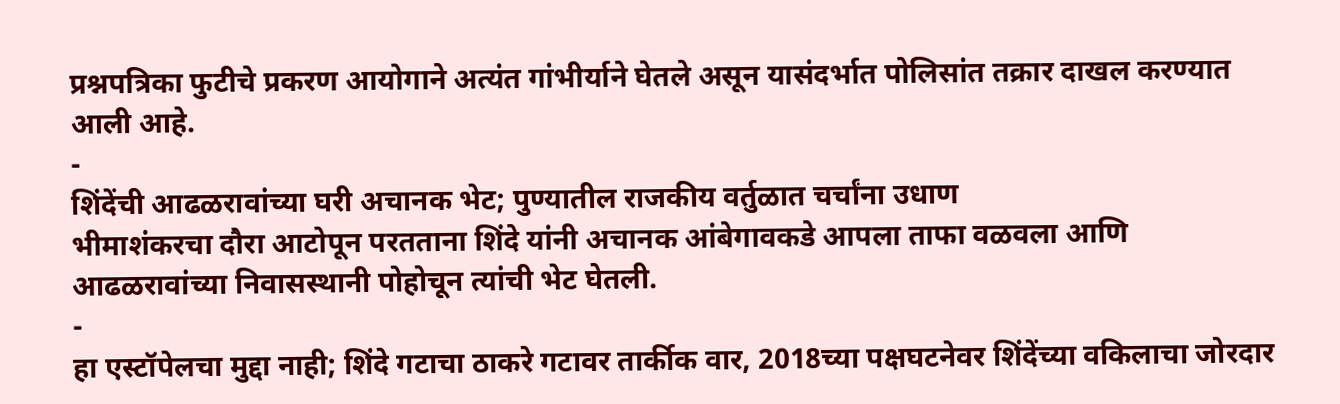प्रश्नपत्रिका फुटीचे प्रकरण आयोगाने अत्यंत गांभीर्याने घेतले असून यासंदर्भात पोलिसांत तक्रार दाखल करण्यात आली आहे.
-
शिंदेंची आढळरावांच्या घरी अचानक भेट; पुण्यातील राजकीय वर्तुळात चर्चांना उधाण
भीमाशंकरचा दौरा आटोपून परतताना शिंदे यांनी अचानक आंबेगावकडे आपला ताफा वळवला आणि आढळरावांच्या निवासस्थानी पोहोचून त्यांची भेट घेतली.
-
हा एस्टॉपेलचा मुद्दा नाही; शिंदे गटाचा ठाकरे गटावर तार्कीक वार, 2018च्या पक्षघटनेवर शिंदेंच्या वकिलाचा जोरदार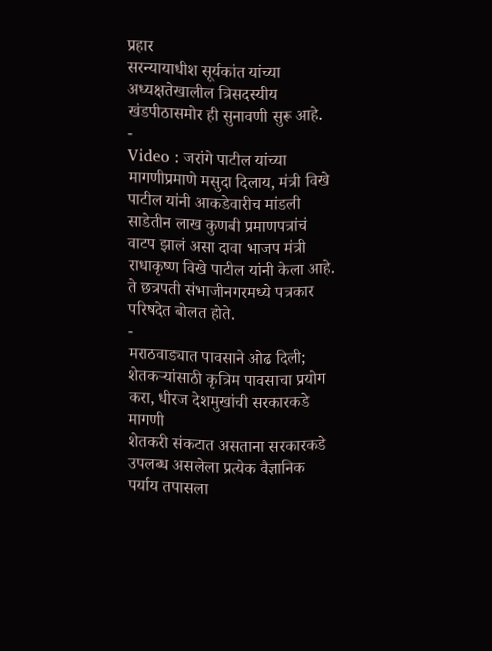प्रहार
सरन्यायाधीश सूर्यकांत यांच्या अध्यक्षतेखालील त्रिसदस्यीय खंडपीठासमोर ही सुनावणी सुरू आहे.
-
Video : जरांगे पाटील यांच्या मागणीप्रमाणे मसुदा दिलाय, मंत्री विखे पाटील यांनी आकडेवारीच मांडली
साडेतीन लाख कुणबी प्रमाणपत्रांचं वाटप झालं असा दावा भाजप मंत्री राधाकृष्ण विखे पाटील यांनी केला आहे. ते छत्रपती संभाजीनगरमध्ये पत्रकार परिषदेत बोलत होते.
-
मराठवाड्यात पावसाने ओढ दिली; शेतकऱ्यांसाठी कृत्रिम पावसाचा प्रयोग करा, धीरज देशमुखांची सरकारकडे मागणी
शेतकरी संकटात असताना सरकारकडे उपलब्ध असलेला प्रत्येक वैज्ञानिक पर्याय तपासला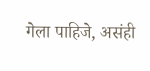गेला पाहिजे, असंही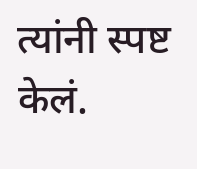त्यांनी स्पष्ट केलं.